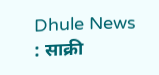Dhule News : साक्री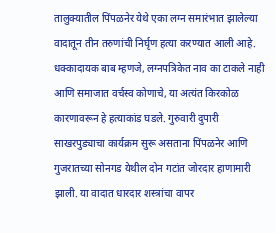तालुक्यातील पिंपळनेर येथे एका लग्न समारंभात झालेल्या वादातून तीन तरुणांची निर्घृण हत्या करण्यात आली आहे. धक्कादायक बाब म्हणजे, लग्नपत्रिकेत नाव का टाकले नाही आणि समाजात वर्चस्व कोणाचे, या अत्यंत किरकोळ कारणावरून हे हत्याकांड घडले. गुरुवारी दुपारी साखरपुड्याचा कार्यक्रम सुरू असताना पिंपळनेर आणि गुजरातच्या सोनगड येथील दोन गटांत जोरदार हाणामारी झाली. या वादात धारदार शस्त्रांचा वापर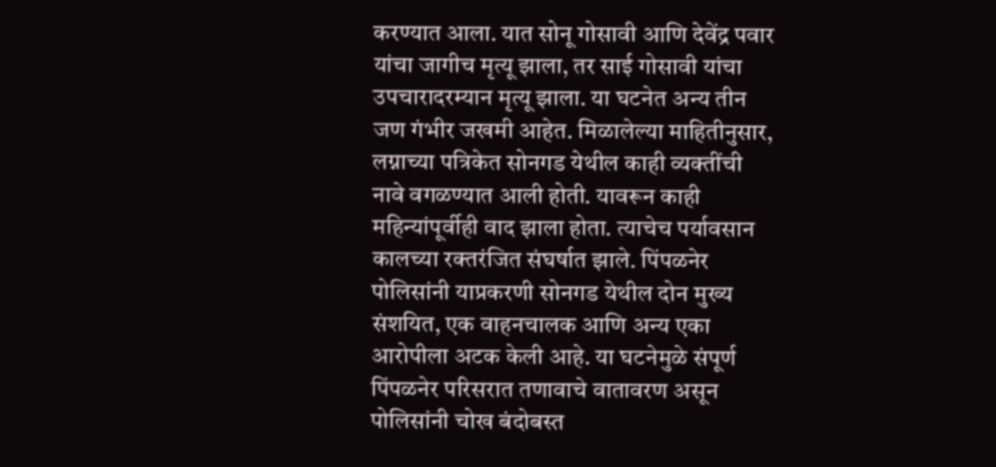करण्यात आला. यात सोनू गोसावी आणि देवेंद्र पवार यांचा जागीच मृत्यू झाला, तर साई गोसावी यांचा उपचारादरम्यान मृत्यू झाला. या घटनेत अन्य तीन जण गंभीर जखमी आहेत. मिळालेल्या माहितीनुसार, लग्नाच्या पत्रिकेत सोनगड येथील काही व्यक्तींची नावे वगळण्यात आली होती. यावरून काही महिन्यांपूर्वीही वाद झाला होता. त्याचेच पर्यावसान कालच्या रक्तरंजित संघर्षात झाले. पिंपळनेर पोलिसांनी याप्रकरणी सोनगड येथील दोन मुख्य संशयित, एक वाहनचालक आणि अन्य एका आरोपीला अटक केली आहे. या घटनेमुळे संपूर्ण पिंपळनेर परिसरात तणावाचे वातावरण असून पोलिसांनी चोख बंदोबस्त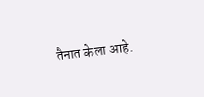तैनात केला आहे.